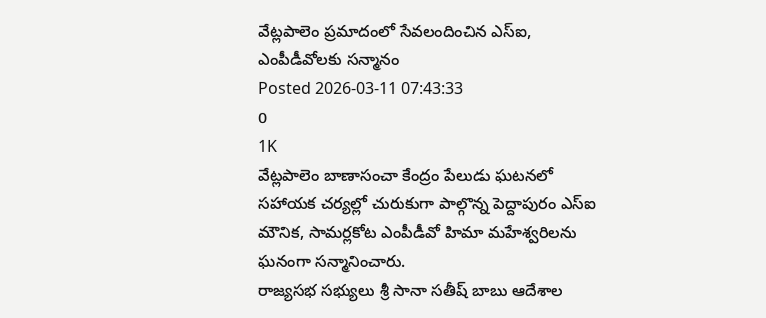వేట్లపాలెం ప్రమాదంలో సేవలందించిన ఎస్ఐ, ఎంపీడీవోలకు సన్మానం
Posted 2026-03-11 07:43:33
0
1K
వేట్లపాలెం బాణాసంచా కేంద్రం పేలుడు ఘటనలో సహాయక చర్యల్లో చురుకుగా పాల్గొన్న పెద్దాపురం ఎస్ఐ మౌనిక, సామర్లకోట ఎంపీడీవో హిమా మహేశ్వరిలను ఘనంగా సన్మానించారు.
రాజ్యసభ సభ్యులు శ్రీ సానా సతీష్ బాబు ఆదేశాల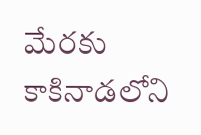మేరకు కాకినాడలోని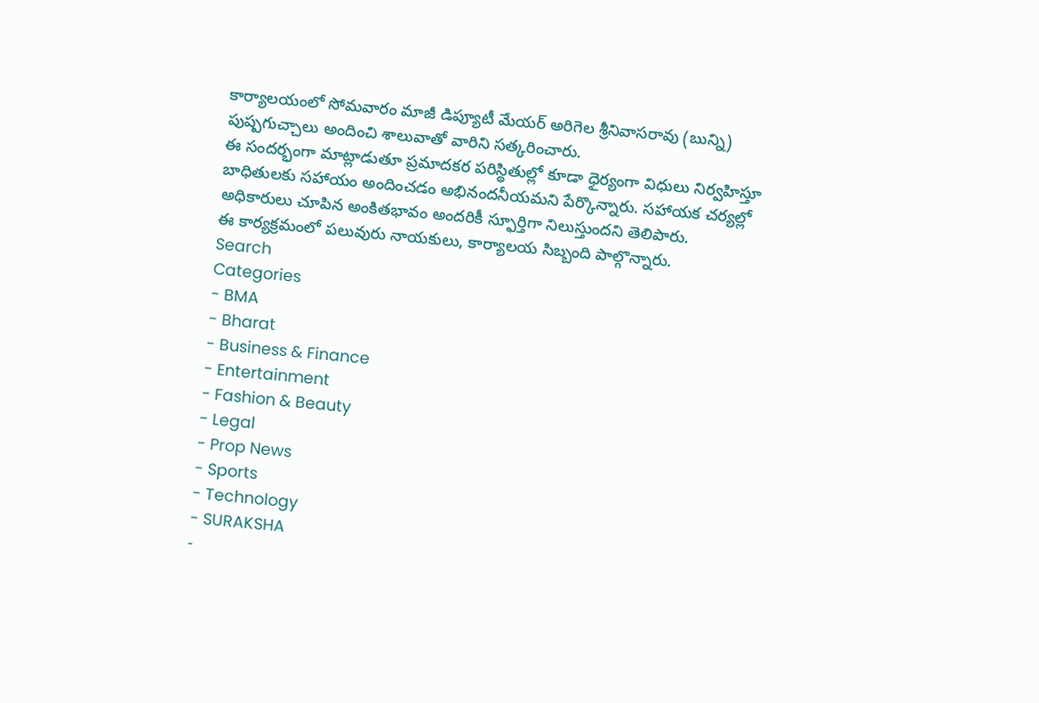కార్యాలయంలో సోమవారం మాజీ డిప్యూటీ మేయర్ అరిగెల శ్రీనివాసరావు (బున్ని) పుష్పగుచ్చాలు అందించి శాలువాతో వారిని సత్కరించారు.
ఈ సందర్భంగా మాట్లాడుతూ ప్రమాదకర పరిస్థితుల్లో కూడా ధైర్యంగా విధులు నిర్వహిస్తూ బాధితులకు సహాయం అందించడం అభినందనీయమని పేర్కొన్నారు. సహాయక చర్యల్లో అధికారులు చూపిన అంకితభావం అందరికీ స్ఫూర్తిగా నిలుస్తుందని తెలిపారు.
ఈ కార్యక్రమంలో పలువురు నాయకులు, కార్యాలయ సిబ్బంది పాల్గొన్నారు.
Search
Categories
- BMA
- Bharat
- Business & Finance
- Entertainment
- Fashion & Beauty
- Legal
- Prop News
- Sports
- Technology
- SURAKSHA
-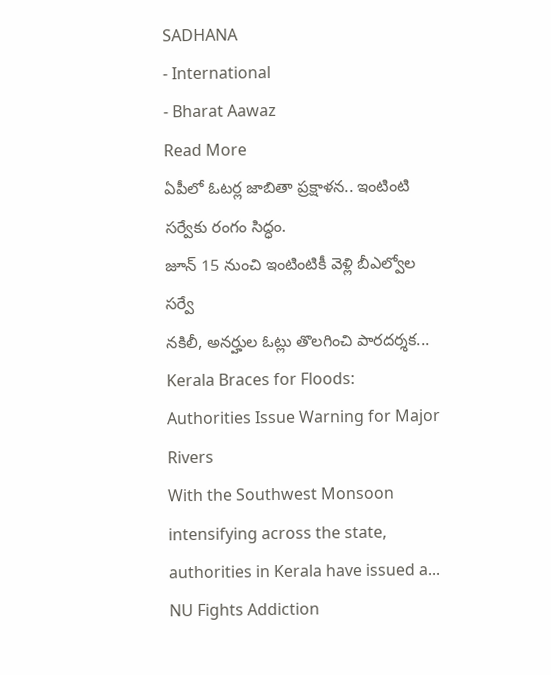SADHANA
- International
- Bharat Aawaz
Read More
ఏపీలో ఓటర్ల జాబితా ప్రక్షాళన.. ఇంటింటి సర్వేకు రంగం సిద్ధం.
జూన్ 15 నుంచి ఇంటింటికీ వెళ్లి బీఎల్వోల సర్వే
నకిలీ, అనర్హుల ఓట్లు తొలగించి పారదర్శక...
Kerala Braces for Floods: Authorities Issue Warning for Major Rivers
With the Southwest Monsoon intensifying across the state, authorities in Kerala have issued a...
NU Fights Addiction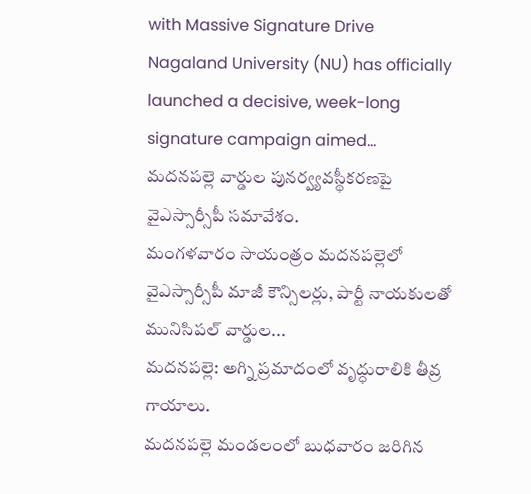with Massive Signature Drive
Nagaland University (NU) has officially launched a decisive, week-long signature campaign aimed...
మదనపల్లె వార్డుల పునర్వ్యవస్థీకరణపై వైఎస్సార్సీపీ సమావేశం.
మంగళవారం సాయంత్రం మదనపల్లెలో వైఎస్సార్సీపీ మాజీ కౌన్సిలర్లు, పార్టీ నాయకులతో మునిసిపల్ వార్డుల...
మదనపల్లె: అగ్ని ప్రమాదంలో వృద్ధురాలికి తీవ్ర గాయాలు.
మదనపల్లె మండలంలో బుధవారం జరిగిన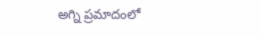అగ్ని ప్రమాదంలో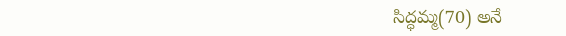సిద్ధమ్మ(70) అనే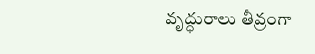వృద్ధురాలు తీవ్రంగా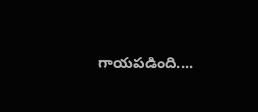గాయపడింది....